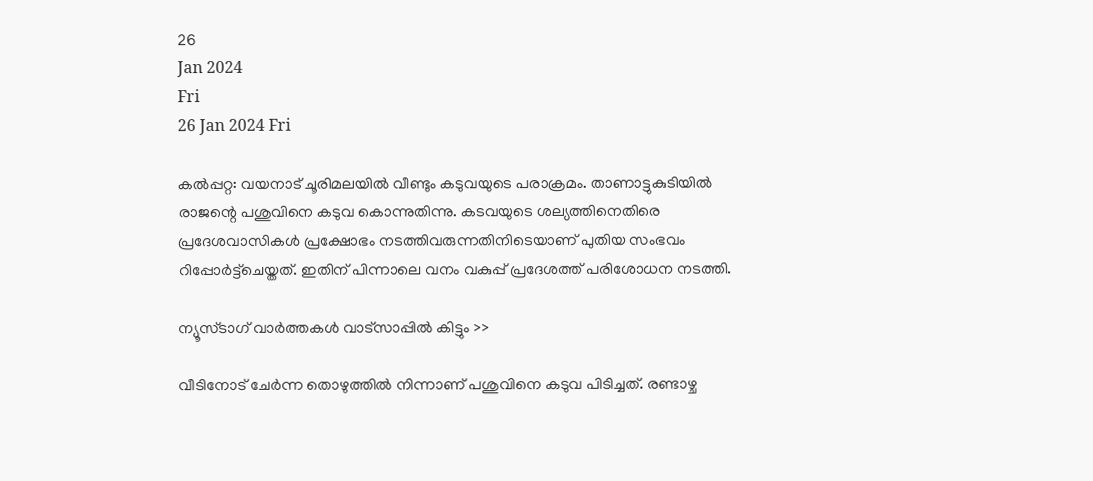26
Jan 2024
Fri
26 Jan 2024 Fri

കല്‍പ്പറ്റ: വയനാട് ചൂരിമലയില്‍ വീണ്ടും കടുവയുടെ പരാക്രമം. താണാട്ടുകുടിയില്‍ രാജന്റെ പശുവിനെ കടുവ കൊന്നുതിന്നു. കടവയുടെ ശല്യത്തിനെതിരെ പ്രദേശവാസികള്‍ പ്രക്ഷോഭം നടത്തിവരുന്നതിനിടെയാണ് പുതിയ സംഭവം റിപ്പോര്‍ട്ട്‌ചെയ്തത്. ഇതിന് പിന്നാലെ വനം വകുപ്പ് പ്രദേശത്ത് പരിശോധന നടത്തി.

ന്യൂസ്ടാഗ് വാര്‍ത്തകള്‍ വാട്‌സാപ്പില്‍ കിട്ടും >>

വീടിനോട് ചേര്‍ന്ന തൊഴുത്തില്‍ നിന്നാണ് പശുവിനെ കടുവ പിടിച്ചത്. രണ്ടാഴ്ച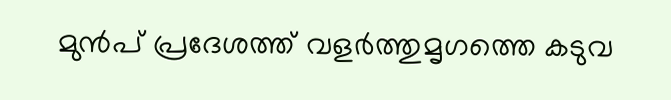മുന്‍പ് പ്രദേശത്ത് വളര്‍ത്തുമൃഗത്തെ കടുവ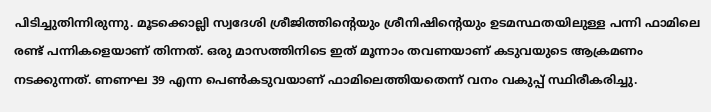പിടിച്ചുതിന്നിരുന്നു. മൂടക്കൊല്ലി സ്വദേശി ശ്രീജിത്തിന്റെയും ശ്രീനിഷിന്റെയും ഉടമസ്ഥതയിലുള്ള പന്നി ഫാമിലെ രണ്ട് പന്നികളെയാണ് തിന്നത്. ഒരു മാസത്തിനിടെ ഇത് മൂന്നാം തവണയാണ് കടുവയുടെ ആക്രമണം നടക്കുന്നത്. ണണഘ 39 എന്ന പെണ്‍കടുവയാണ് ഫാമിലെത്തിയതെന്ന് വനം വകുപ്പ് സ്ഥിരീകരിച്ചു.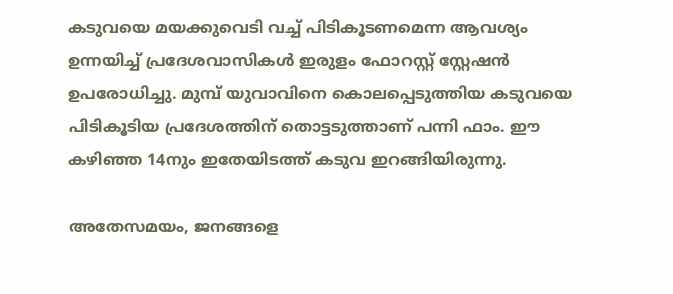കടുവയെ മയക്കുവെടി വച്ച് പിടികൂടണമെന്ന ആവശ്യം ഉന്നയിച്ച് പ്രദേശവാസികള്‍ ഇരുളം ഫോറസ്റ്റ് സ്റ്റേഷന്‍ ഉപരോധിച്ചു. മുമ്പ് യുവാവിനെ കൊലപ്പെടുത്തിയ കടുവയെ പിടികൂടിയ പ്രദേശത്തിന് തൊട്ടടുത്താണ് പന്നി ഫാം. ഈ കഴിഞ്ഞ 14നും ഇതേയിടത്ത് കടുവ ഇറങ്ങിയിരുന്നു.

അതേസമയം, ജനങ്ങളെ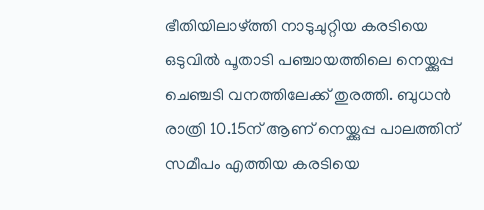ഭീതിയിലാഴ്ത്തി നാടുചുറ്റിയ കരടിയെ ഒടുവില്‍ പൂതാടി പഞ്ചായത്തിലെ നെയ്ക്കുപ്പ ചെഞ്ചടി വനത്തിലേക്ക് തുരത്തി. ബുധന്‍ രാത്രി 10.15ന് ആണ് നെയ്ക്കുപ്പ പാലത്തിന് സമീപം എത്തിയ കരടിയെ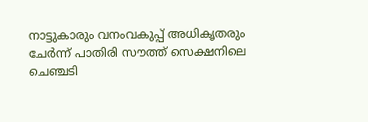നാട്ടുകാരും വനംവകുപ്പ് അധികൃതരും ചേര്‍ന്ന് പാതിരി സൗത്ത് സെക്ഷനിലെ ചെഞ്ചടി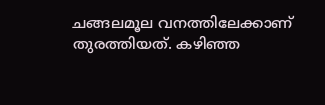ചങ്ങലമൂല വനത്തിലേക്കാണ് തുരത്തിയത്. കഴിഞ്ഞ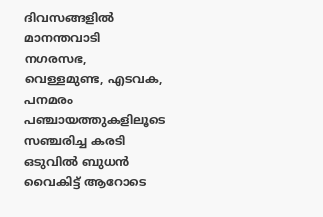ദിവസങ്ങളില്‍ മാനന്തവാടി നഗരസഭ, വെള്ളമുണ്ട, എടവക, പനമരം പഞ്ചായത്തുകളിലൂടെ സഞ്ചരിച്ച കരടി ഒടുവില്‍ ബുധന്‍ വൈകിട്ട് ആറോടെ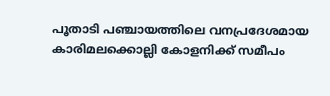പൂതാടി പഞ്ചായത്തിലെ വനപ്രദേശമായ കാരിമലക്കൊല്ലി കോളനിക്ക് സമീപം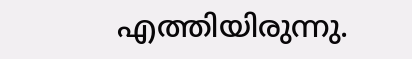എത്തിയിരുന്നു.